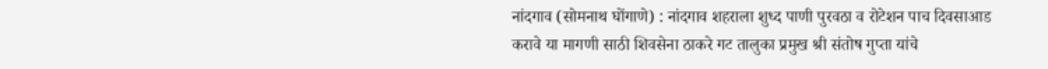नांदगाव (सोमनाथ घोंगाणे) : नांदगाव शहराला शुध्द पाणी पुरवठा व रोटेशन पाच दिवसाआड करावे या मागणी साठी शिवसेना ठाकरे गट तालुका प्रमुख श्री संतोष गुप्ता यांचे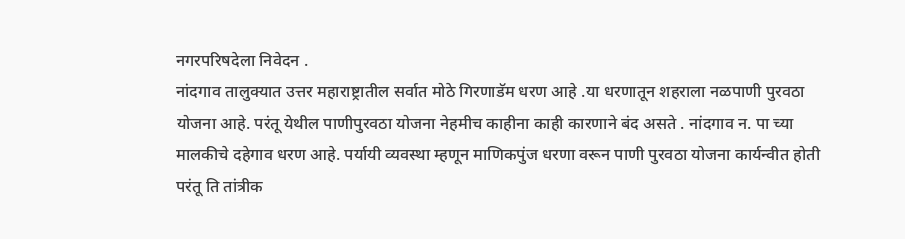नगरपरिषदेला निवेदन .
नांदगाव तालुक्यात उत्तर महाराष्ट्रातील सर्वात मोठे गिरणाडॅम धरण आहे .या धरणातून शहराला नळपाणी पुरवठा योजना आहे. परंतू येथील पाणीपुरवठा योजना नेहमीच काहीना काही कारणाने बंद असते . नांदगाव न. पा च्या मालकीचे दहेगाव धरण आहे. पर्यायी व्यवस्था म्हणून माणिकपुंज धरणा वरून पाणी पुरवठा योजना कार्यन्वीत होती परंतू ति तांत्रीक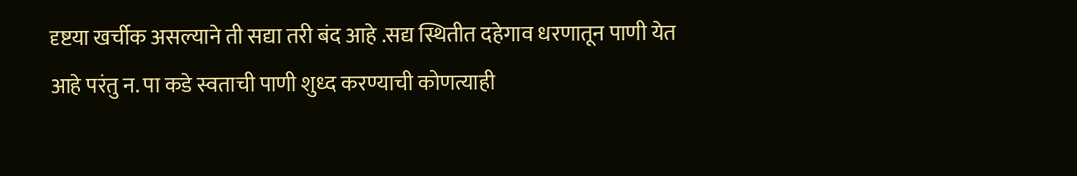दृष्टया खर्चीक असल्याने ती सद्या तरी बंद आहे .सद्य स्थितीत दहेगाव धरणातून पाणी येत आहे परंतु न. पा कडे स्वताची पाणी शुध्द करण्याची कोणत्याही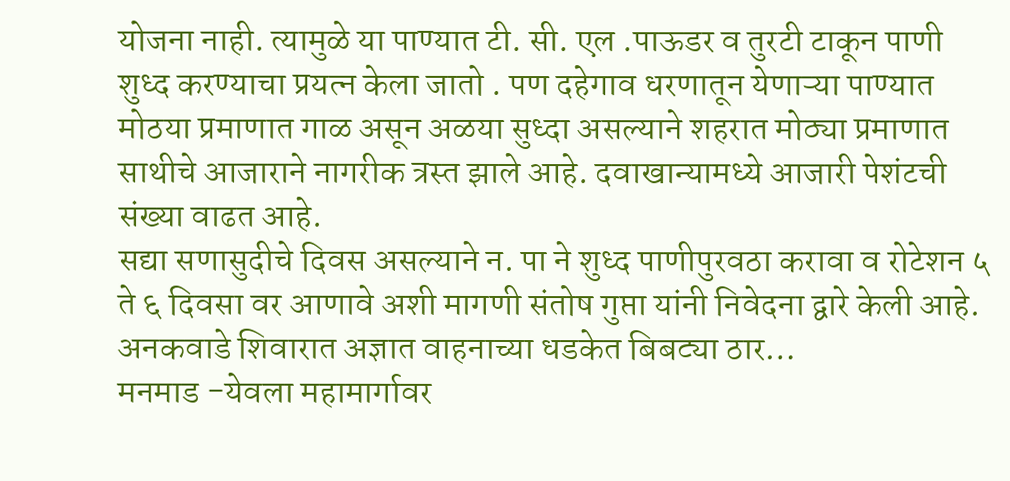योजना नाही. त्यामुळे या पाण्यात टी. सी. एल .पाऊडर व तुरटी टाकून पाणी शुध्द करण्याचा प्रयत्न केला जातो . पण दहेगाव धरणातून येणाऱ्या पाण्यात मोठया प्रमाणात गाळ असून अळया सुध्दा असल्याने शहरात मोठ्या प्रमाणात साथीचे आजाराने नागरीक त्रस्त झाले आहे. दवाखान्यामध्ये आजारी पेशंटची संख्या वाढत आहे.
सद्या सणासुदीचे दिवस असल्याने न. पा ने शुध्द पाणीपुरवठा करावा व रोटेशन ५ ते ६ दिवसा वर आणावे अशी मागणी संतोष गुप्ता यांनी निवेदना द्वारे केली आहे.
अनकवाडे शिवारात अज्ञात वाहनाच्या धडकेत बिबट्या ठार…
मनमाड -येवला महामार्गावर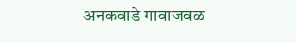अनकवाडे गावाजवळ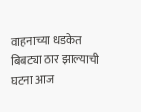वाहनाच्या धडकेत बिबट्या ठार झाल्याची घटना आज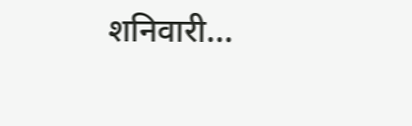शनिवारी...